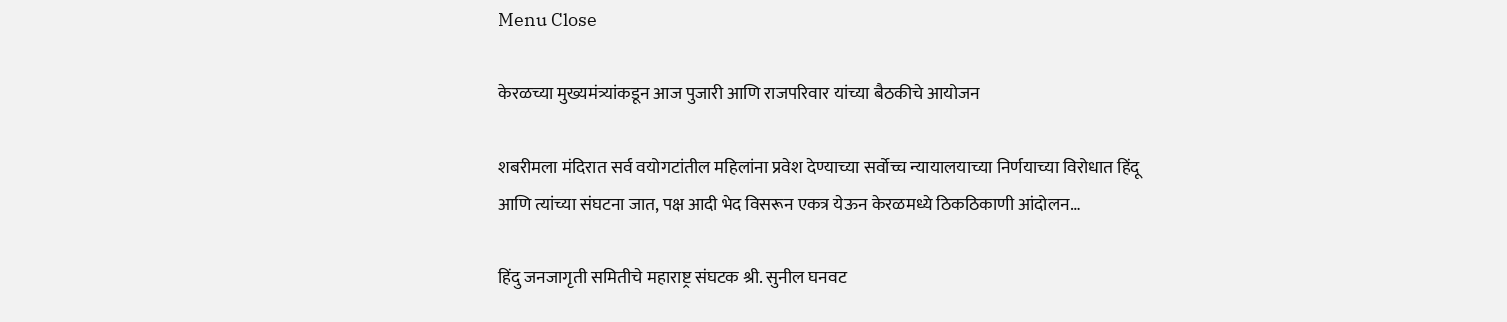Menu Close

केरळच्या मुख्यमंत्र्यांकडून आज पुजारी आणि राजपरिवार यांच्या बैठकीचे आयोजन

शबरीमला मंदिरात सर्व वयोगटांतील महिलांना प्रवेश देण्याच्या सर्वोच्च न्यायालयाच्या निर्णयाच्या विरोधात हिंदू आणि त्यांच्या संघटना जात, पक्ष आदी भेद विसरून एकत्र येऊन केरळमध्ये ठिकठिकाणी आंदोलन…

हिंदु जनजागृती समितीचे महाराष्ट्र संघटक श्री. सुनील घनवट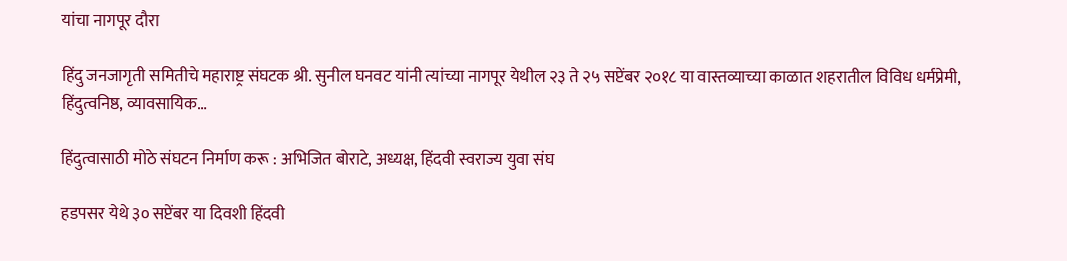यांचा नागपूर दौरा

हिंदु जनजागृती समितीचे महाराष्ट्र संघटक श्री. सुनील घनवट यांनी त्यांच्या नागपूर येथील २३ ते २५ सप्टेंबर २०१८ या वास्तव्याच्या काळात शहरातील विविध धर्मप्रेमी, हिंदुत्वनिष्ठ, व्यावसायिक…

हिंदुत्वासाठी मोठे संघटन निर्माण करू : अभिजित बोराटे, अध्यक्ष, हिंदवी स्वराज्य युवा संघ

हडपसर येथे ३० सप्टेंबर या दिवशी हिंदवी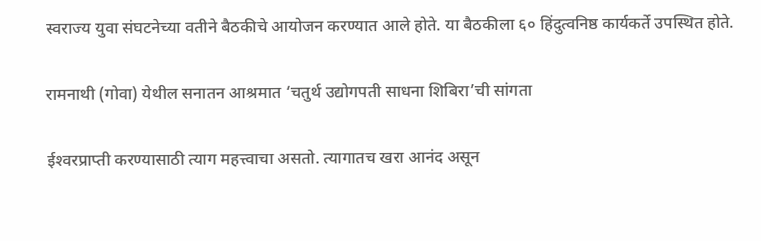स्वराज्य युवा संघटनेच्या वतीने बैठकीचे आयोजन करण्यात आले होते. या बैठकीला ६० हिंदुत्वनिष्ठ कार्यकर्ते उपस्थित होते.

रामनाथी (गोवा) येथील सनातन आश्रमात ‘चतुर्थ उद्योगपती साधना शिबिरा’ची सांगता

ईश्‍वरप्राप्ती करण्यासाठी त्याग महत्त्वाचा असतो. त्यागातच खरा आनंद असून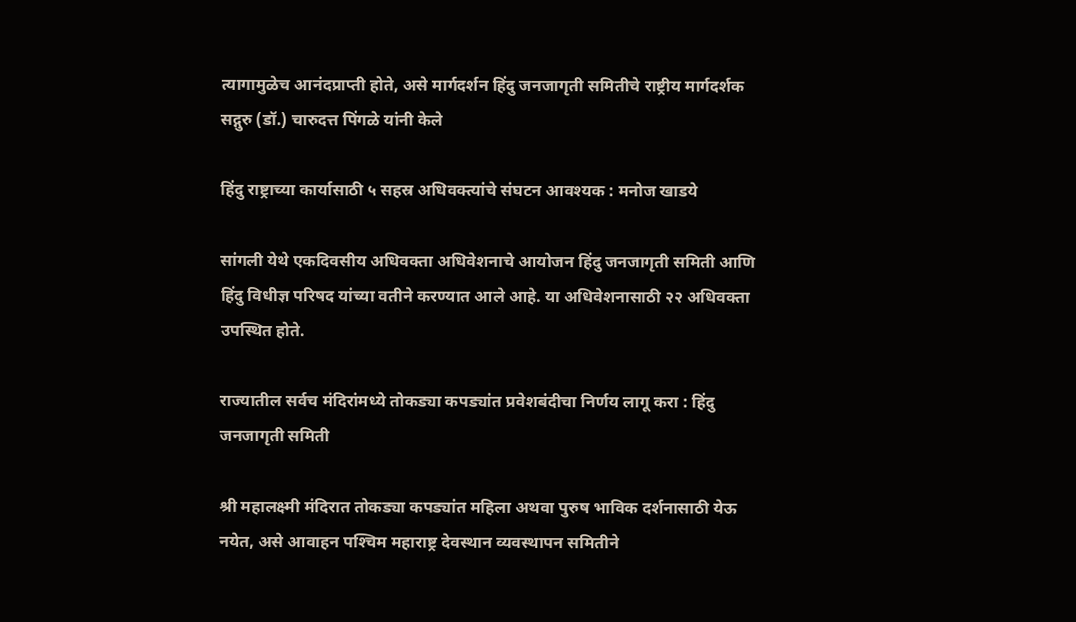त्यागामुळेच आनंदप्राप्ती होते, असे मार्गदर्शन हिंदु जनजागृती समितीचे राष्ट्रीय मार्गदर्शक सद्गुरु (डॉ.) चारुदत्त पिंगळे यांनी केले

हिंदु राष्ट्राच्या कार्यासाठी ५ सहस्र अधिवक्त्यांचे संघटन आवश्यक : मनोज खाडये

सांगली येथे एकदिवसीय अधिवक्ता अधिवेशनाचे आयोजन हिंदु जनजागृती समिती आणि हिंदु विधीज्ञ परिषद यांच्या वतीने करण्यात आले आहे. या अधिवेशनासाठी २२ अधिवक्ता उपस्थित होते.

राज्यातील सर्वच मंदिरांमध्ये तोकड्या कपड्यांत प्रवेशबंदीचा निर्णय लागू करा : हिंदु जनजागृती समिती

श्री महालक्ष्मी मंदिरात तोकड्या कपड्यांत महिला अथवा पुरुष भाविक दर्शनासाठी येऊ नयेत, असे आवाहन पश्‍चिम महाराष्ट्र देवस्थान व्यवस्थापन समितीने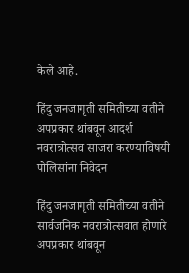केले आहे.

हिंदु जनजागृती समितीच्या वतीने अपप्रकार थांबवून आदर्श नवरात्रोत्सव साजरा करण्याविषयी पोलिसांना निवेदन

हिंदु जनजागृती समितीच्या वतीने सार्वजनिक नवरात्रोत्सवात होणारे अपप्रकार थांबवून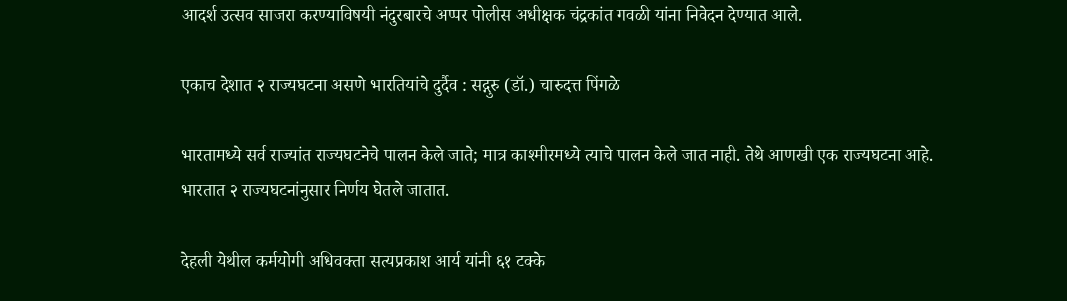आदर्श उत्सव साजरा करण्याविषयी नंदुरबारचे अप्पर पोलीस अधीक्षक चंद्रकांत गवळी यांना निवेदन देण्यात आले.

एकाच देशात २ राज्यघटना असणे भारतियांचे दुर्दैव : सद्गुरु (डॉ.) चारुदत्त पिंगळे

भारतामध्ये सर्व राज्यांत राज्यघटनेचे पालन केले जाते; मात्र काश्मीरमध्ये त्याचे पालन केले जात नाही. तेथे आणखी एक राज्यघटना आहे. भारतात २ राज्यघटनांनुसार निर्णय घेतले जातात.

देहली येथील कर्मयोगी अधिवक्ता सत्यप्रकाश आर्य यांनी ६१ टक्के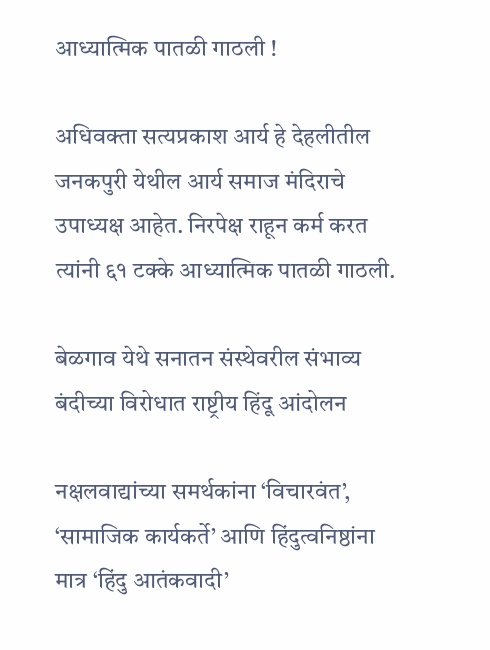आध्यात्मिक पातळी गाठली !

अधिवक्ता सत्यप्रकाश आर्य हे देहलीतील जनकपुरी येथील आर्य समाज मंदिराचे उपाध्यक्ष आहेत. निरपेक्ष राहून कर्म करत त्यांनी ६१ टक्के आध्यात्मिक पातळी गाठली.

बेळगाव येथे सनातन संस्थेवरील संभाव्य बंदीच्या विरोधात राष्ट्रीय हिंदू आंदोलन

नक्षलवाद्यांच्या समर्थकांना ‘विचारवंत’, ‘सामाजिक कार्यकर्ते’ आणि हिंदुत्वनिष्ठांना मात्र ‘हिंदु आतंकवादी’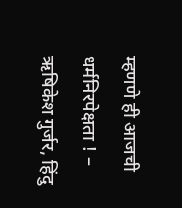म्हणणे ही आजची धर्मनिरपेक्षता ! – ऋषिकेश गुर्जर, हिंदु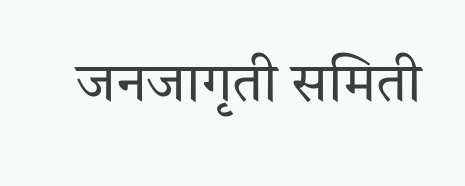जनजागृती समिती